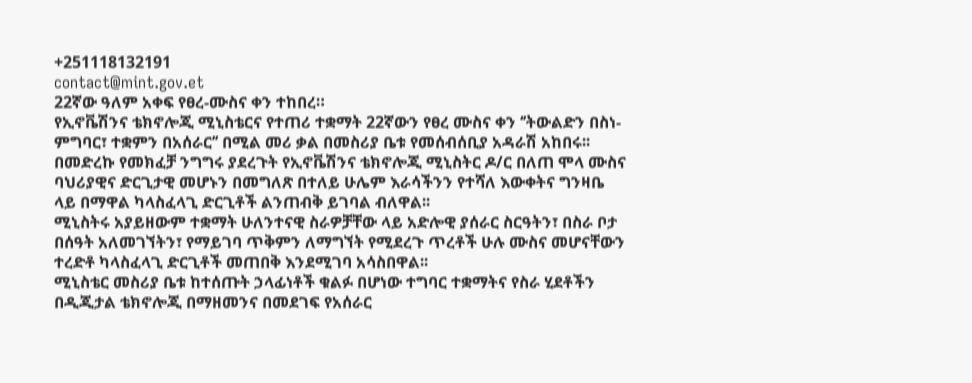+251118132191
contact@mint.gov.et
22ኛው ዓለም አቀፍ የፀረ-ሙስና ቀን ተከበረ።
የኢኖቬሽንና ቴክኖሎጂ ሚኒስቴርና የተጠሪ ተቋማት 22ኛውን የፀረ ሙስና ቀን ‘’ትውልድን በስነ-ምግባር፣ ተቋምን በአሰራር’’ በሚል መሪ ቃል በመስሪያ ቤቱ የመሰብሰቢያ አዳራሽ አከበሩ፡፡
በመድረኩ የመክፈቻ ንግግሩ ያደረጉት የኢኖቬሽንና ቴክኖሎጂ ሚኒስትር ዶ/ር በለጠ ሞላ ሙስና ባህሪያዊና ድርጊታዊ መሆኑን በመግለጽ በተለይ ሁሌም እራሳችንን የተሻለ እውቀትና ግንዛቤ ላይ በማዋል ካላስፈላጊ ድርጊቶች ልንጠብቅ ይገባል ብለዋል፡፡
ሚኒስትሩ አያይዘውም ተቋማት ሁለንተናዊ ስራዎቻቸው ላይ አድሎዊ ያሰራር ስርዓትን፣ በስራ ቦታ በሰዓት አለመገኘትን፣ የማይገባ ጥቅምን ለማግኘት የሚደረጉ ጥረቶች ሁሉ ሙስና መሆናቸውን ተረድቶ ካላስፈላጊ ድርጊቶች መጠበቅ እንደሚገባ አሳስበዋል፡፡
ሚኒስቴር መስሪያ ቤቱ ከተሰጡት ኃላፊነቶች ቁልፉ በሆነው ተግባር ተቋማትና የስራ ሂደቶችን በዲጂታል ቴክኖሎጂ በማዘመንና በመደገፍ የአሰራር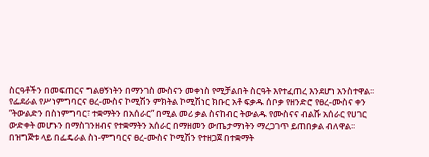ስርዓቶችን በመፍጠርና ግልፀኝነትን በማንገስ ሙስናን መቀነስ የሚቻልበት ስርዓት እየተፈጠረ እንደሆነ አንስተዋል፡፡
የፌደራል የሥነምግባርና ፀረ-ሙስና ኮሚሽን ምክትል ኮሚሽነር ክቡር አቶ ፍቃዱ ሰቦቃ የዘንድሮ የፀረ-ሙስና ቀን “ትውልድን በስነምግባር፣ ተቋማትን በአሰራር” በሚል መሪ ቃል ስናከብር ትውልዱ የሙስናና ብልሹ አሰራር የሀገር ውድቀት መሆኑን በማስገንዘብና የተቋማትን አሰራር በማዘመን ውጤታማነትን ማረጋገጥ ይጠበቃል ብለዋል፡፡
በዝግጅቱ ላይ በፌዴራል ስነ-ምግባርና ፀረ-ሙስና ኮሚሽን የተዘጋጀ በተቋማት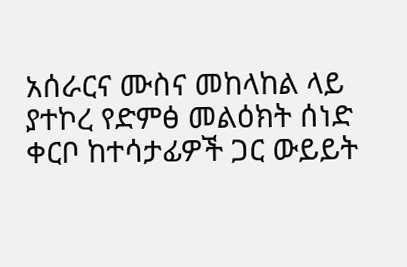አሰራርና ሙስና መከላከል ላይ ያተኮረ የድምፅ መልዕክት ሰነድ ቀርቦ ከተሳታፊዎች ጋር ውይይት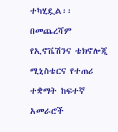ተካሂዷል፡፡
በመጨረሻም የኢኖቬሽንና ቴክኖሎጂ ሚኒስቴርና የተጠሪ ተቋማት ከፍተኛ አመራሮች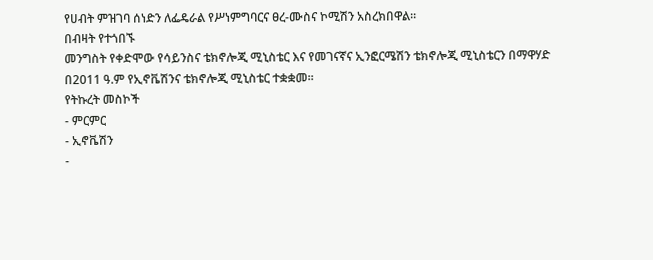የሀብት ምዝገባ ሰነድን ለፌዴራል የሥነምግባርና ፀረ-ሙስና ኮሚሽን አስረክበዋል።
በብዛት የተጎበኙ
መንግስት የቀድሞው የሳይንስና ቴክኖሎጂ ሚኒስቴር እና የመገናኛና ኢንፎርሜሽን ቴክኖሎጂ ሚኒስቴርን በማዋሃድ በ2011 ዓ.ም የኢኖቬሽንና ቴክኖሎጂ ሚኒስቴር ተቋቋመ፡፡
የትኩረት መስኮች
- ምርምር
- ኢኖቬሽን
-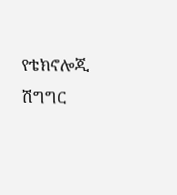የቴክኖሎጂ ሽግግር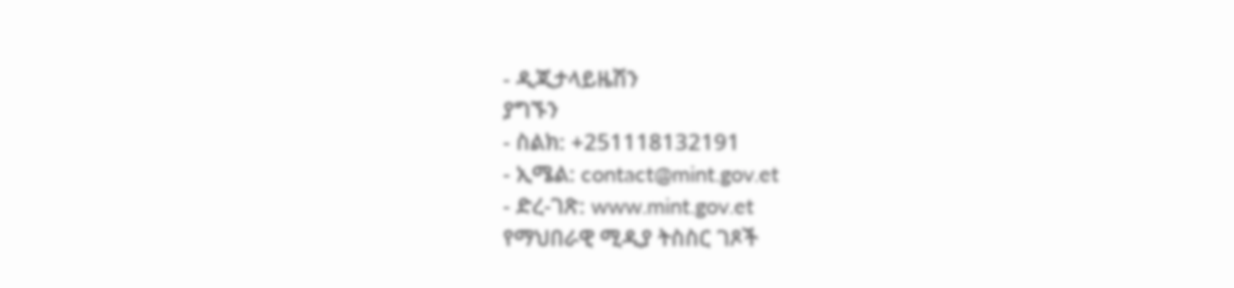- ዲጂታላይዜሽን
ያግኙን
- ስልክ: +251118132191
- ኢሜል: contact@mint.gov.et
- ድረ-ገጽ: www.mint.gov.et
የማህበራዊ ሚዲያ ትስስር ገጾች